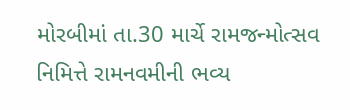મોરબીમાં તા.30 માર્ચે રામજન્મોત્સવ નિમિત્તે રામનવમીની ભવ્ય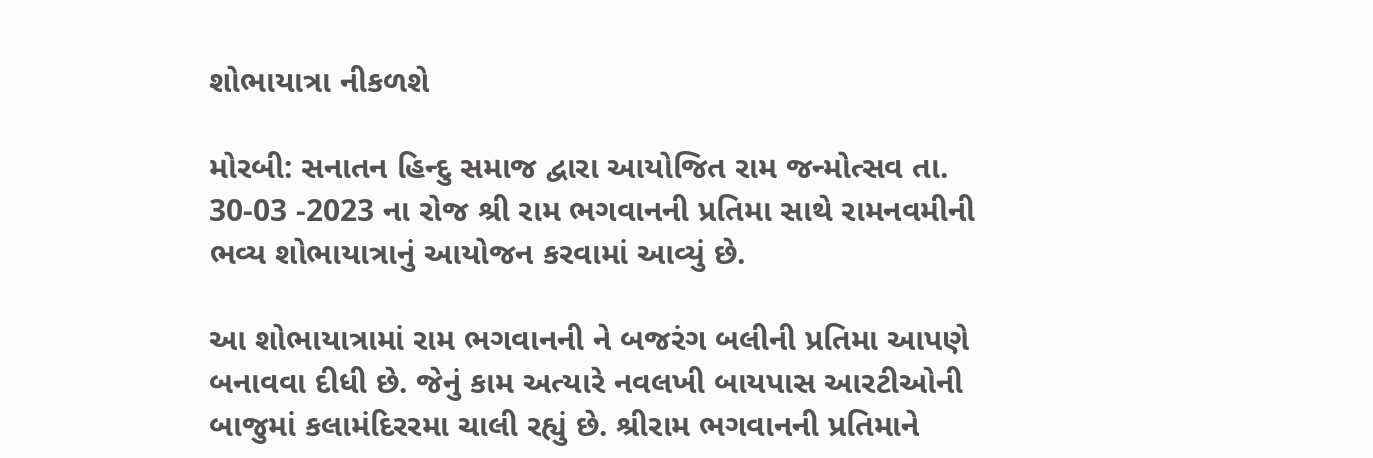શોભાયાત્રા નીકળશે

મોરબી: સનાતન હિન્દુ સમાજ દ્વારા આયોજિત રામ જન્મોત્સવ તા. 30-03 -2023 ના રોજ શ્રી રામ ભગવાનની પ્રતિમા સાથે રામનવમીની ભવ્ય શોભાયાત્રાનું આયોજન કરવામાં આવ્યું છે.

આ શોભાયાત્રામાં રામ ભગવાનની ને બજરંગ બલીની પ્રતિમા આપણે બનાવવા દીધી છે. જેનું કામ અત્યારે નવલખી બાયપાસ આરટીઓની બાજુમાં કલામંદિરર‌મા ચાલી રહ્યું છે. શ્રીરામ ભગવાનની પ્રતિમાને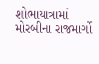શોભાયાત્રામાં મોરબીના રાજમાર્ગો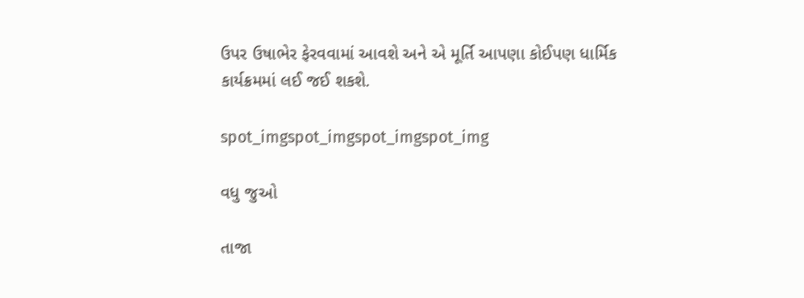ઉપર ઉષાભેર ફેરવવામાં આવશે અને એ મૂર્તિ આપણા કોઈપણ ધાર્મિક કાર્યક્રમમાં લઈ જઈ શકશે.

spot_imgspot_imgspot_imgspot_img

વધુ જુઓ

તાજા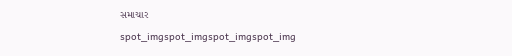સમાચાર

spot_imgspot_imgspot_imgspot_img